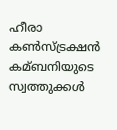ഹീരാ കണ്‍സ്ട്രക്ഷന്‍ കമ്ബനിയുടെ സ്വത്തുക്കൾ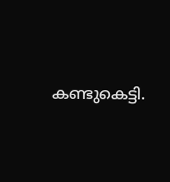കണ്ടുകെട്ടി.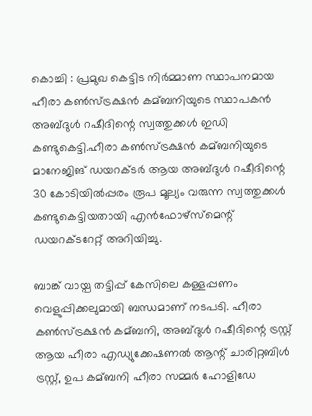കൊച്ചി : പ്രമുഖ കെട്ടിട നിര്‍മ്മാണ സ്ഥാപനമായ ഹീരാ കണ്‍സ്ട്രക്ഷന്‍ കമ്ബനിയുടെ സ്ഥാപകന്‍ അബ്ദുള്‍ റഷീദിന്റെ സ്വത്തുക്കള്‍ ഇഡി കണ്ടുകെട്ടി.ഹീരാ കണ്‍സ്ട്രക്ഷന്‍ കമ്ബനിയുടെ മാനേജിങ് ഡയറക്ടര്‍ ആയ അബ്ദുള്‍ റഷീദിന്റെ 30 കോടിയില്‍പ്പരം രൂപ മൂല്യം വരുന്ന സ്വത്തുക്കള്‍ കണ്ടുകെട്ടിയതായി എന്‍ഫോഴ്‌സ്‌മെന്റ് ഡയറക്ടറേറ്റ് അറിയിച്ചു.

ബാങ്ക് വായ്പ തട്ടിപ്പ് കേസിലെ കള്ളപ്പണം വെളുപ്പിക്കലുമായി ബന്ധമാണ് നടപടി. ഹീരാ കണ്‍സ്ട്രക്ഷന്‍ കമ്ബനി, അബ്ദുള്‍ റഷീദിന്റെ ട്രസ്റ്റ് ആയ ഹീരാ എഡ്യുക്കേഷണല്‍ ആന്റ് ചാരിറ്റബിള്‍ ട്രസ്റ്റ്, ഉപ കമ്ബനി ഹീരാ സമ്മര്‍ ഹോളിഡേ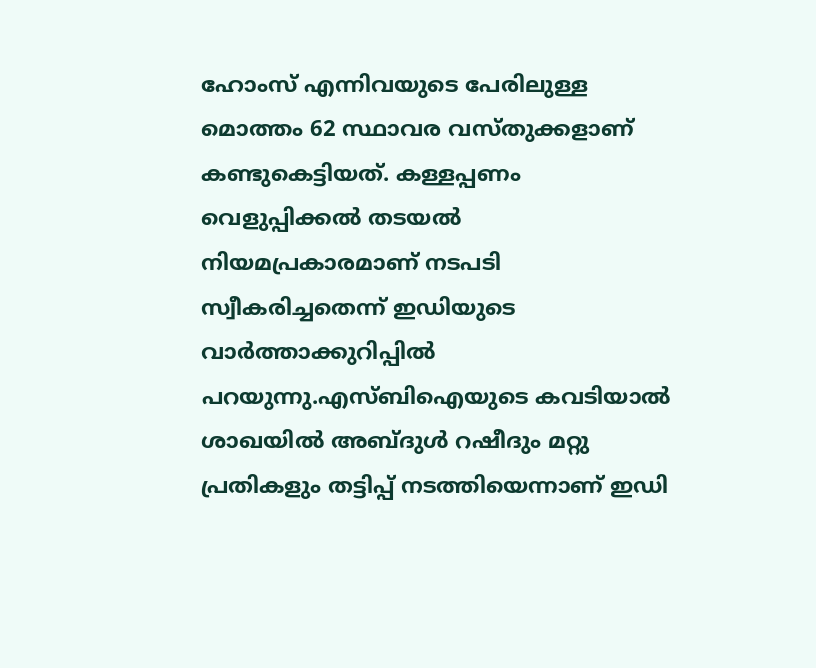ഹോംസ് എന്നിവയുടെ പേരിലുള്ള മൊത്തം 62 സ്ഥാവര വസ്തുക്കളാണ് കണ്ടുകെട്ടിയത്. കള്ളപ്പണം വെളുപ്പിക്കല്‍ തടയല്‍ നിയമപ്രകാരമാണ് നടപടി സ്വീകരിച്ചതെന്ന് ഇഡിയുടെ വാര്‍ത്താക്കുറിപ്പില്‍ പറയുന്നു.എസ്ബിഐയുടെ കവടിയാല്‍ ശാഖയില്‍ അബ്ദുള്‍ റഷീദും മറ്റു പ്രതികളും തട്ടിപ്പ് നടത്തിയെന്നാണ് ഇഡി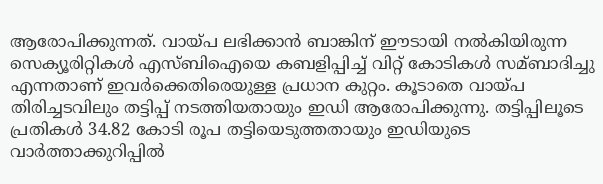ആരോപിക്കുന്നത്. വായ്പ ലഭിക്കാന്‍ ബാങ്കിന് ഈടായി നല്‍കിയിരുന്ന സെക്യൂരിറ്റികള്‍ എസ്ബിഐയെ കബളിപ്പിച്ച്‌ വിറ്റ് കോടികള്‍ സമ്ബാദിച്ചു എന്നതാണ് ഇവര്‍ക്കെതിരെയുള്ള പ്രധാന കുറ്റം. കൂടാതെ വായ്പ തിരിച്ചടവിലും തട്ടിപ്പ് നടത്തിയതായും ഇഡി ആരോപിക്കുന്നു. തട്ടിപ്പിലൂടെ പ്രതികള്‍ 34.82 കോടി രൂപ തട്ടിയെടുത്തതായും ഇഡിയുടെ വാര്‍ത്താക്കുറിപ്പില്‍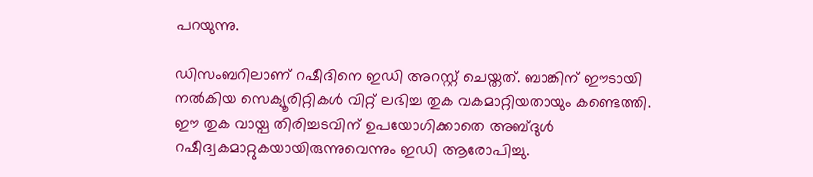പറയുന്നു.

ഡിസംബറിലാണ് റഷീദിനെ ഇഡി അറസ്റ്റ് ചെയ്തത്. ബാങ്കിന് ഈടായി നല്‍കിയ സെക്യൂരിറ്റികള്‍ വിറ്റ് ലഭിച്ച തുക വകമാറ്റിയതായും കണ്ടെത്തി. ഈ തുക വായ്പ തിരിച്ചടവിന് ഉപയോഗിക്കാതെ അബ്ദുള്‍ റഷീദ്വകമാറ്റുകയായിരുന്നുവെന്നും ഇഡി ആരോപിച്ചു.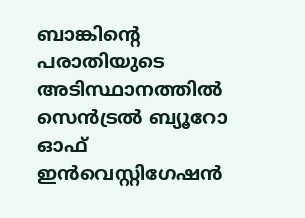ബാങ്കിന്റെ പരാതിയുടെ അടിസ്ഥാനത്തില്‍ സെന്‍ട്രല്‍ ബ്യൂറോ ഓഫ് ഇന്‍വെസ്റ്റിഗേഷന്‍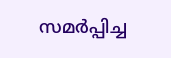സമര്‍പ്പിച്ച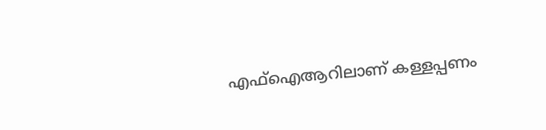എഫ്‌ഐആറിലാണ് കള്ളപ്പണം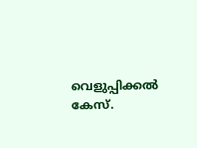വെളുപ്പിക്കല്‍ കേസ്.